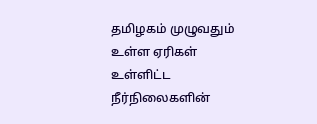தமிழகம் முழுவதும் உள்ள ஏரிகள் உள்ளிட்ட நீர்நிலைகளின்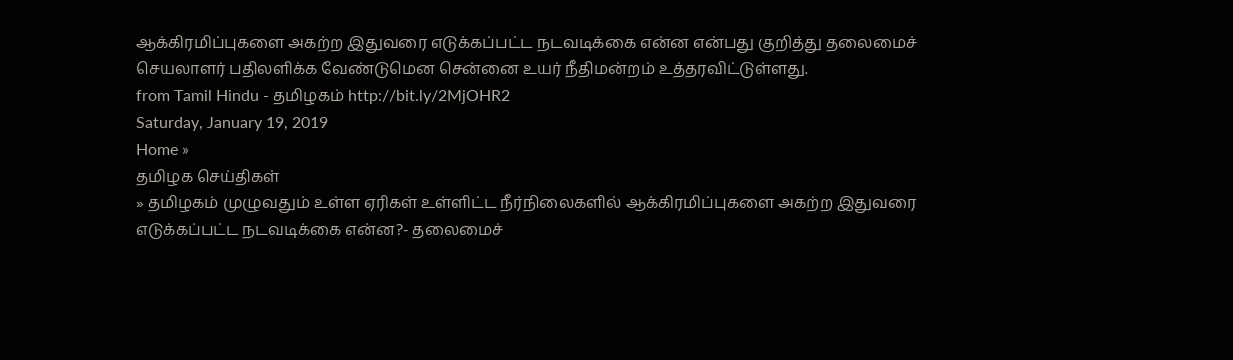ஆக்கிரமிப்புகளை அகற்ற இதுவரை எடுக்கப்பட்ட நடவடிக்கை என்ன என்பது குறித்து தலைமைச் செயலாளர் பதிலளிக்க வேண்டுமென சென்னை உயர் நீதிமன்றம் உத்தரவிட்டுள்ளது.
from Tamil Hindu - தமிழகம் http://bit.ly/2MjOHR2
Saturday, January 19, 2019
Home »
தமிழக செய்திகள்
» தமிழகம் முழுவதும் உள்ள ஏரிகள் உள்ளிட்ட நீர்நிலைகளில் ஆக்கிரமிப்புகளை அகற்ற இதுவரை எடுக்கப்பட்ட நடவடிக்கை என்ன?- தலைமைச்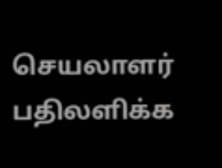செயலாளர் பதிலளிக்க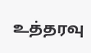உத்தரவு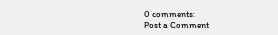0 comments:
Post a Comment